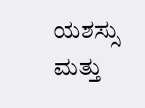ಯಶಸ್ಸು ಮತ್ತು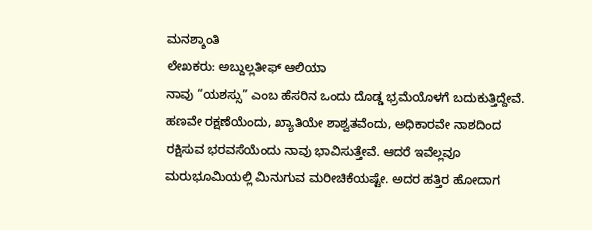ಮನಶ್ಶಾಂತಿ
ಲೇಖಕರು: ಅಬ್ದುಲ್ಲತೀಫ್ ಆಲಿಯಾ
ನಾವು “ಯಶಸ್ಸು” ಎಂಬ ಹೆಸರಿನ ಒಂದು ದೊಡ್ಡ ಭ್ರಮೆಯೊಳಗೆ ಬದುಕುತ್ತಿದ್ದೇವೆ. ಹಣವೇ ರಕ್ಷಣೆಯೆಂದು, ಖ್ಯಾತಿಯೇ ಶಾಶ್ವತವೆಂದು, ಅಧಿಕಾರವೇ ನಾಶದಿಂದ ರಕ್ಷಿಸುವ ಭರವಸೆಯೆಂದು ನಾವು ಭಾವಿಸುತ್ತೇವೆ. ಆದರೆ ಇವೆಲ್ಲವೂ ಮರುಭೂಮಿಯಲ್ಲಿ ಮಿನುಗುವ ಮರೀಚಿಕೆಯಷ್ಟೇ. ಅದರ ಹತ್ತಿರ ಹೋದಾಗ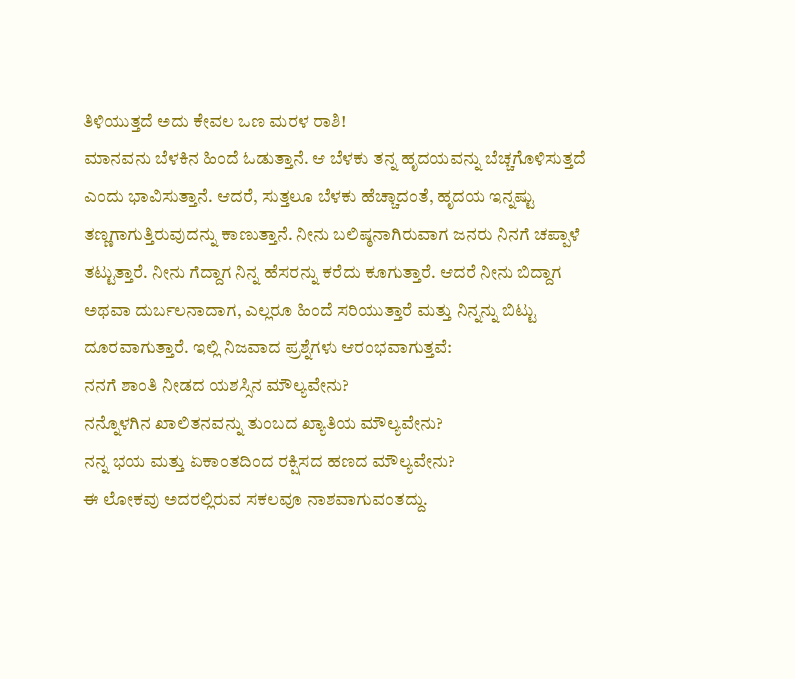ತಿಳಿಯುತ್ತದೆ ಅದು ಕೇವಲ ಒಣ ಮರಳ ರಾಶಿ!
ಮಾನವನು ಬೆಳಕಿನ ಹಿಂದೆ ಓಡುತ್ತಾನೆ. ಆ ಬೆಳಕು ತನ್ನ ಹೃದಯವನ್ನು ಬೆಚ್ಚಗೊಳಿಸುತ್ತದೆ ಎಂದು ಭಾವಿಸುತ್ತಾನೆ. ಆದರೆ, ಸುತ್ತಲೂ ಬೆಳಕು ಹೆಚ್ಚಾದಂತೆ, ಹೃದಯ ಇನ್ನಷ್ಟು ತಣ್ಣಗಾಗುತ್ತಿರುವುದನ್ನು ಕಾಣುತ್ತಾನೆ. ನೀನು ಬಲಿಷ್ಠನಾಗಿರುವಾಗ ಜನರು ನಿನಗೆ ಚಪ್ಪಾಳೆ ತಟ್ಟುತ್ತಾರೆ. ನೀನು ಗೆದ್ದಾಗ ನಿನ್ನ ಹೆಸರನ್ನು ಕರೆದು ಕೂಗುತ್ತಾರೆ. ಆದರೆ ನೀನು ಬಿದ್ದಾಗ ಅಥವಾ ದುರ್ಬಲನಾದಾಗ, ಎಲ್ಲರೂ ಹಿಂದೆ ಸರಿಯುತ್ತಾರೆ ಮತ್ತು ನಿನ್ನನ್ನು ಬಿಟ್ಟು ದೂರವಾಗುತ್ತಾರೆ. ಇಲ್ಲಿ ನಿಜವಾದ ಪ್ರಶ್ನೆಗಳು ಆರಂಭವಾಗುತ್ತವೆ:
ನನಗೆ ಶಾಂತಿ ನೀಡದ ಯಶಸ್ಸಿನ ಮೌಲ್ಯವೇನು?
ನನ್ನೊಳಗಿನ ಖಾಲಿತನವನ್ನು ತುಂಬದ ಖ್ಯಾತಿಯ ಮೌಲ್ಯವೇನು?
ನನ್ನ ಭಯ ಮತ್ತು ಏಕಾಂತದಿಂದ ರಕ್ಷಿಸದ ಹಣದ ಮೌಲ್ಯವೇನು?
ಈ ಲೋಕವು ಅದರಲ್ಲಿರುವ ಸಕಲವೂ ನಾಶವಾಗುವಂತದ್ದು.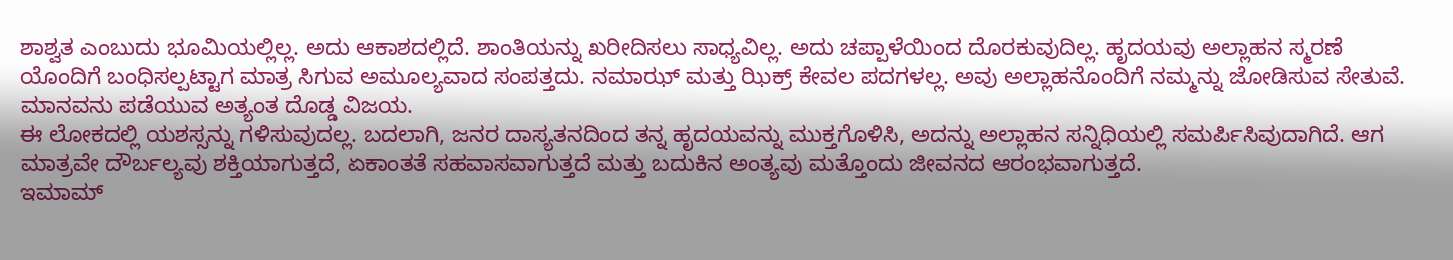ಶಾಶ್ವತ ಎಂಬುದು ಭೂಮಿಯಲ್ಲಿಲ್ಲ. ಅದು ಆಕಾಶದಲ್ಲಿದೆ. ಶಾಂತಿಯನ್ನು ಖರೀದಿಸಲು ಸಾಧ್ಯವಿಲ್ಲ. ಅದು ಚಪ್ಪಾಳೆಯಿಂದ ದೊರಕುವುದಿಲ್ಲ. ಹೃದಯವು ಅಲ್ಲಾಹನ ಸ್ಮರಣೆ ಯೊಂದಿಗೆ ಬಂಧಿಸಲ್ಪಟ್ಟಾಗ ಮಾತ್ರ ಸಿಗುವ ಅಮೂಲ್ಯವಾದ ಸಂಪತ್ತದು. ನಮಾಝ್ ಮತ್ತು ಝಿಕ್ರ್ ಕೇವಲ ಪದಗಳಲ್ಲ. ಅವು ಅಲ್ಲಾಹನೊಂದಿಗೆ ನಮ್ಮನ್ನು ಜೋಡಿಸುವ ಸೇತುವೆ. ಮಾನವನು ಪಡೆಯುವ ಅತ್ಯಂತ ದೊಡ್ಡ ವಿಜಯ.
ಈ ಲೋಕದಲ್ಲಿ ಯಶಸ್ಸನ್ನು ಗಳಿಸುವುದಲ್ಲ. ಬದಲಾಗಿ, ಜನರ ದಾಸ್ಯತನದಿಂದ ತನ್ನ ಹೃದಯವನ್ನು ಮುಕ್ತಗೊಳಿಸಿ, ಅದನ್ನು ಅಲ್ಲಾಹನ ಸನ್ನಿಧಿಯಲ್ಲಿ ಸಮರ್ಪಿಸಿವುದಾಗಿದೆ. ಆಗ ಮಾತ್ರವೇ ದೌರ್ಬಲ್ಯವು ಶಕ್ತಿಯಾಗುತ್ತದೆ, ಏಕಾಂತತೆ ಸಹವಾಸವಾಗುತ್ತದೆ ಮತ್ತು ಬದುಕಿನ ಅಂತ್ಯವು ಮತ್ತೊಂದು ಜೀವನದ ಆರಂಭವಾಗುತ್ತದೆ.
ಇಮಾಮ್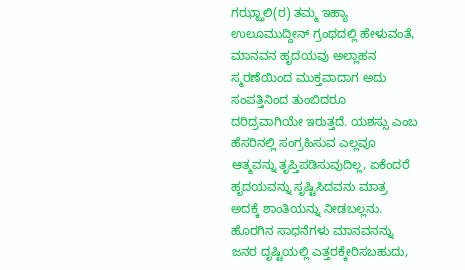ಗಝ್ಝಾಲಿ(ರ) ತಮ್ಮ ಇಹ್ಯಾ ಉಲೂಮುದ್ದೀನ್ ಗ್ರಂಥದಲ್ಲಿ ಹೇಳುವಂತೆ, ಮಾನವನ ಹೃದಯವು ಅಲ್ಲಾಹನ ಸ್ಮರಣೆಯಿಂದ ಮುಕ್ತವಾದಾಗ ಅದು ಸಂಪತ್ತಿನಿಂದ ತುಂಬಿದರೂ ದರಿದ್ರವಾಗಿಯೇ ಇರುತ್ತದೆ. ಯಶಸ್ಸು ಎಂಬ ಹೆಸರಿನಲ್ಲಿ ಸಂಗ್ರಹಿಸುವ ಎಲ್ಲವೂ ಆತ್ಮವನ್ನು ತೃಪ್ತಿಪಡಿಸುವುದಿಲ್ಲ, ಏಕೆಂದರೆ ಹೃದಯವನ್ನು ಸೃಷ್ಟಿಸಿದವನು ಮಾತ್ರ ಅದಕ್ಕೆ ಶಾಂತಿಯನ್ನು ನೀಡಬಲ್ಲನು. ಹೊರಗಿನ ಸಾಧನೆಗಳು ಮಾನವನನ್ನು ಜನರ ದೃಷ್ಟಿಯಲ್ಲಿ ಎತ್ತರಕ್ಕೇರಿಸಬಹುದು,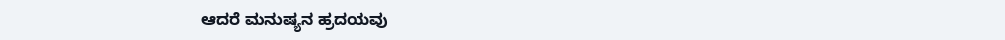ಆದರೆ ಮನುಷ್ಯನ ಹ್ರದಯವು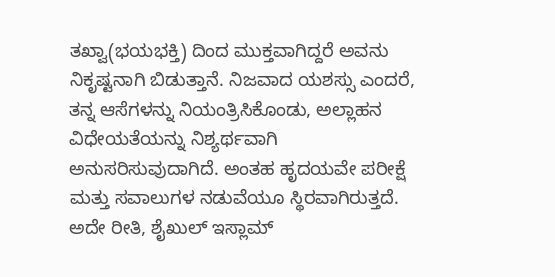ತಖ್ವಾ(ಭಯಭಕ್ತಿ) ದಿಂದ ಮುಕ್ತವಾಗಿದ್ದರೆ ಅವನು ನಿಕೃಷ್ಟನಾಗಿ ಬಿಡುತ್ತಾನೆ. ನಿಜವಾದ ಯಶಸ್ಸು ಎಂದರೆ, ತನ್ನ ಆಸೆಗಳನ್ನು ನಿಯಂತ್ರಿಸಿಕೊಂಡು, ಅಲ್ಲಾಹನ ವಿಧೇಯತೆಯನ್ನು ನಿಶ್ಯರ್ಥವಾಗಿ ಅನುಸರಿಸುವುದಾಗಿದೆ. ಅಂತಹ ಹೃದಯವೇ ಪರೀಕ್ಷೆ ಮತ್ತು ಸವಾಲುಗಳ ನಡುವೆಯೂ ಸ್ಥಿರವಾಗಿರುತ್ತದೆ.
ಅದೇ ರೀತಿ, ಶೈಖುಲ್ ಇಸ್ಲಾಮ್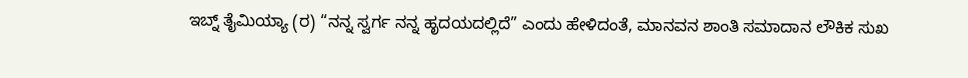ಇಬ್ನ್ ತೈಮಿಯ್ಯಾ (ರ) “ನನ್ನ ಸ್ವರ್ಗ ನನ್ನ ಹೃದಯದಲ್ಲಿದೆ” ಎಂದು ಹೇಳಿದಂತೆ, ಮಾನವನ ಶಾಂತಿ ಸಮಾದಾನ ಲೌಕಿಕ ಸುಖ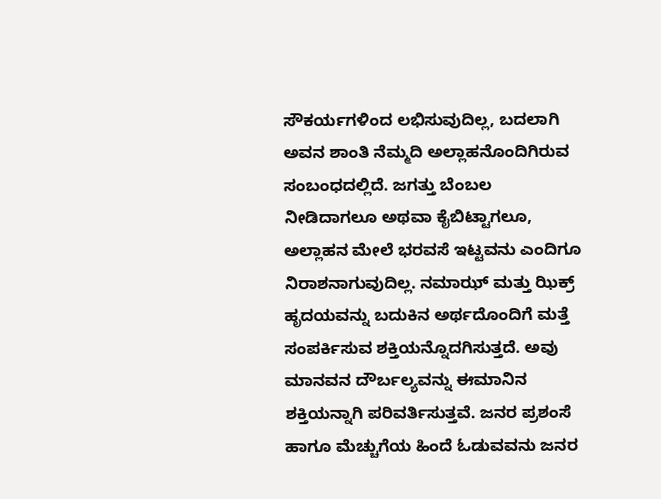ಸೌಕರ್ಯಗಳಿಂದ ಲಭಿಸುವುದಿಲ್ಲ, ಬದಲಾಗಿ ಅವನ ಶಾಂತಿ ನೆಮ್ಮದಿ ಅಲ್ಲಾಹನೊಂದಿಗಿರುವ ಸಂಬಂಧದಲ್ಲಿದೆ. ಜಗತ್ತು ಬೆಂಬಲ ನೀಡಿದಾಗಲೂ ಅಥವಾ ಕೈಬಿಟ್ಟಾಗಲೂ, ಅಲ್ಲಾಹನ ಮೇಲೆ ಭರವಸೆ ಇಟ್ಟವನು ಎಂದಿಗೂ ನಿರಾಶನಾಗುವುದಿಲ್ಲ. ನಮಾಝ್ ಮತ್ತು ಝಿಕ್ರ್ ಹೃದಯವನ್ನು ಬದುಕಿನ ಅರ್ಥದೊಂದಿಗೆ ಮತ್ತೆ ಸಂಪರ್ಕಿಸುವ ಶಕ್ತಿಯನ್ನೊದಗಿಸುತ್ತದೆ. ಅವು ಮಾನವನ ದೌರ್ಬಲ್ಯವನ್ನು ಈಮಾನಿನ ಶಕ್ತಿಯನ್ನಾಗಿ ಪರಿವರ್ತಿಸುತ್ತವೆ. ಜನರ ಪ್ರಶಂಸೆ ಹಾಗೂ ಮೆಚ್ಚುಗೆಯ ಹಿಂದೆ ಓಡುವವನು ಜನರ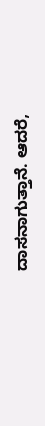ದಾಸನಾಗುತ್ತಾನೆ. ಆದರೆ,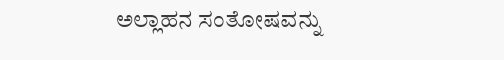ಅಲ್ಲಾಹನ ಸಂತೋಷವನ್ನು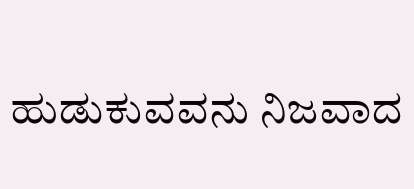ಹುಡುಕುವವನು ನಿಜವಾದ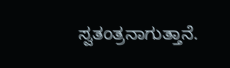ಸ್ವತಂತ್ರನಾಗುತ್ತಾನೆ.